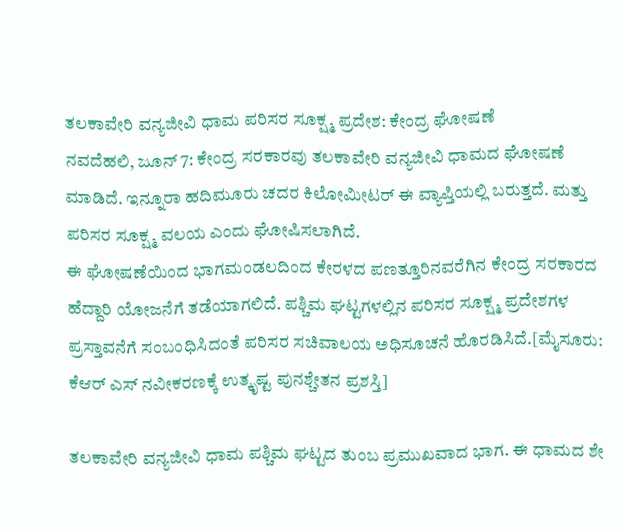ತಲಕಾವೇರಿ ವನ್ಯಜೀವಿ ಧಾಮ ಪರಿಸರ ಸೂಕ್ಷ್ಮ ಪ್ರದೇಶ: ಕೇಂದ್ರ ಘೋಷಣೆ
ನವದೆಹಲಿ, ಜೂನ್ 7: ಕೇಂದ್ರ ಸರಕಾರವು ತಲಕಾವೇರಿ ವನ್ಯಜೀವಿ ಧಾಮದ ಘೋಷಣೆ ಮಾಡಿದೆ. ಇನ್ನೂರಾ ಹದಿಮೂರು ಚದರ ಕಿಲೋಮೀಟರ್ ಈ ವ್ಯಾಪ್ತಿಯಲ್ಲಿ ಬರುತ್ತದೆ. ಮತ್ತು ಪರಿಸರ ಸೂಕ್ಷ್ಮ ವಲಯ ಎಂದು ಘೋಷಿಸಲಾಗಿದೆ.
ಈ ಘೋಷಣೆಯಿಂದ ಭಾಗಮಂಡಲದಿಂದ ಕೇರಳದ ಪಣತ್ತೂರಿನವರೆಗಿನ ಕೇಂದ್ರ ಸರಕಾರದ ಹೆದ್ದಾರಿ ಯೋಜನೆಗೆ ತಡೆಯಾಗಲಿದೆ. ಪಶ್ಚಿಮ ಘಟ್ಟಗಳಲ್ಲಿನ ಪರಿಸರ ಸೂಕ್ಷ್ಮ ಪ್ರದೇಶಗಳ ಪ್ರಸ್ತಾವನೆಗೆ ಸಂಬಂಧಿಸಿದಂತೆ ಪರಿಸರ ಸಚಿವಾಲಯ ಅಧಿಸೂಚನೆ ಹೊರಡಿಸಿದೆ.[ಮೈಸೂರು: ಕೆಆರ್ ಎಸ್ ನವೀಕರಣಕ್ಕೆ ಉತ್ಕೃಷ್ಟ ಪುನಶ್ಚೇತನ ಪ್ರಶಸ್ತಿ]

ತಲಕಾವೇರಿ ವನ್ಯಜೀವಿ ಧಾಮ ಪಶ್ಚಿಮ ಘಟ್ಟದ ತುಂಬ ಪ್ರಮುಖವಾದ ಭಾಗ. ಈ ಧಾಮದ ಶೇ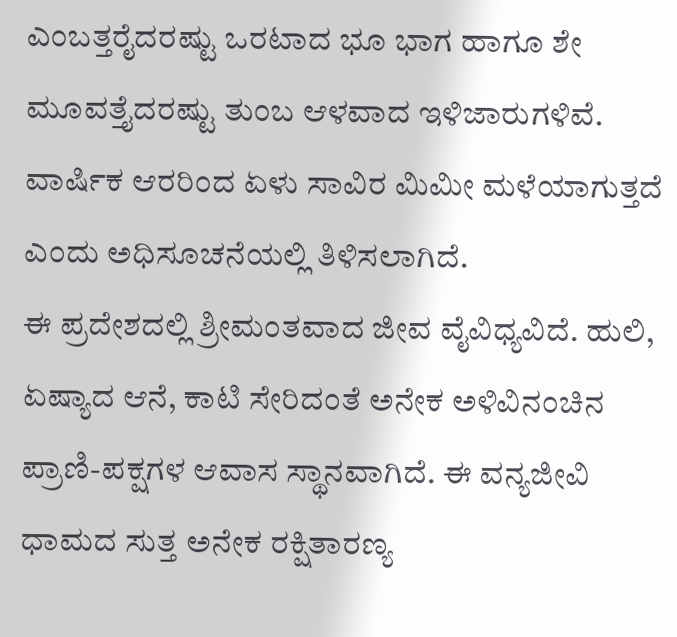ಎಂಬತ್ತರೈದರಷ್ಟು ಒರಟಾದ ಭೂ ಭಾಗ ಹಾಗೂ ಶೇ ಮೂವತ್ತೈದರಷ್ಟು ತುಂಬ ಆಳವಾದ ಇಳಿಜಾರುಗಳಿವೆ. ವಾರ್ಷಿಕ ಆರರಿಂದ ಏಳು ಸಾವಿರ ಮಿಮೀ ಮಳೆಯಾಗುತ್ತದೆ ಎಂದು ಅಧಿಸೂಚನೆಯಲ್ಲಿ ತಿಳಿಸಲಾಗಿದೆ.
ಈ ಪ್ರದೇಶದಲ್ಲಿ ಶ್ರೀಮಂತವಾದ ಜೀವ ವೈವಿಧ್ಯವಿದೆ. ಹುಲಿ, ಏಷ್ಯಾದ ಆನೆ, ಕಾಟಿ ಸೇರಿದಂತೆ ಅನೇಕ ಅಳಿವಿನಂಚಿನ ಪ್ರಾಣಿ-ಪಕ್ಷಗಳ ಆವಾಸ ಸ್ಥಾನವಾಗಿದೆ. ಈ ವನ್ಯಜೀವಿ ಧಾಮದ ಸುತ್ತ ಅನೇಕ ರಕ್ಷಿತಾರಣ್ಯ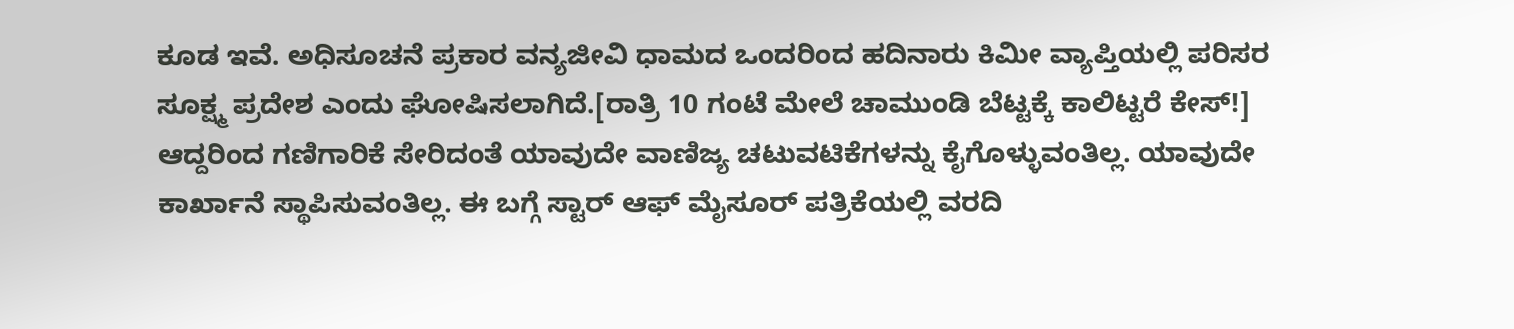ಕೂಡ ಇವೆ. ಅಧಿಸೂಚನೆ ಪ್ರಕಾರ ವನ್ಯಜೀವಿ ಧಾಮದ ಒಂದರಿಂದ ಹದಿನಾರು ಕಿಮೀ ವ್ಯಾಪ್ತಿಯಲ್ಲಿ ಪರಿಸರ ಸೂಕ್ಷ್ಮ ಪ್ರದೇಶ ಎಂದು ಘೋಷಿಸಲಾಗಿದೆ.[ರಾತ್ರಿ 10 ಗಂಟೆ ಮೇಲೆ ಚಾಮುಂಡಿ ಬೆಟ್ಟಕ್ಕೆ ಕಾಲಿಟ್ಟರೆ ಕೇಸ್!]
ಆದ್ದರಿಂದ ಗಣಿಗಾರಿಕೆ ಸೇರಿದಂತೆ ಯಾವುದೇ ವಾಣಿಜ್ಯ ಚಟುವಟಿಕೆಗಳನ್ನು ಕೈಗೊಳ್ಳುವಂತಿಲ್ಲ. ಯಾವುದೇ ಕಾರ್ಖಾನೆ ಸ್ಥಾಪಿಸುವಂತಿಲ್ಲ. ಈ ಬಗ್ಗೆ ಸ್ಟಾರ್ ಆಫ್ ಮೈಸೂರ್ ಪತ್ರಿಕೆಯಲ್ಲಿ ವರದಿ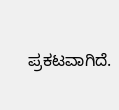ಪ್ರಕಟವಾಗಿದೆ.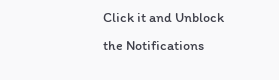Click it and Unblock the Notifications